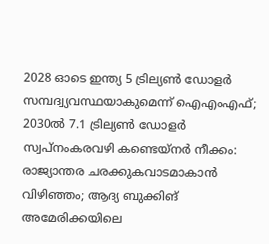2028 ഓടെ ഇന്ത്യ 5 ട്രില്യണ്‍ ഡോളര്‍ സമ്പദ്വ്യവസ്ഥയാകുമെന്ന് ഐഎംഎഫ്; 2030ല്‍ 7.1 ട്രില്യണ്‍ ഡോളര്‍ സ്വപ്നംകരവഴി കണ്ടെയ്നർ നീക്കം: രാജ്യാന്തര ചരക്കുകവാടമാകാൻ വിഴിഞ്ഞം; ആദ്യ ബുക്കിങ് അമേരിക്കയിലെ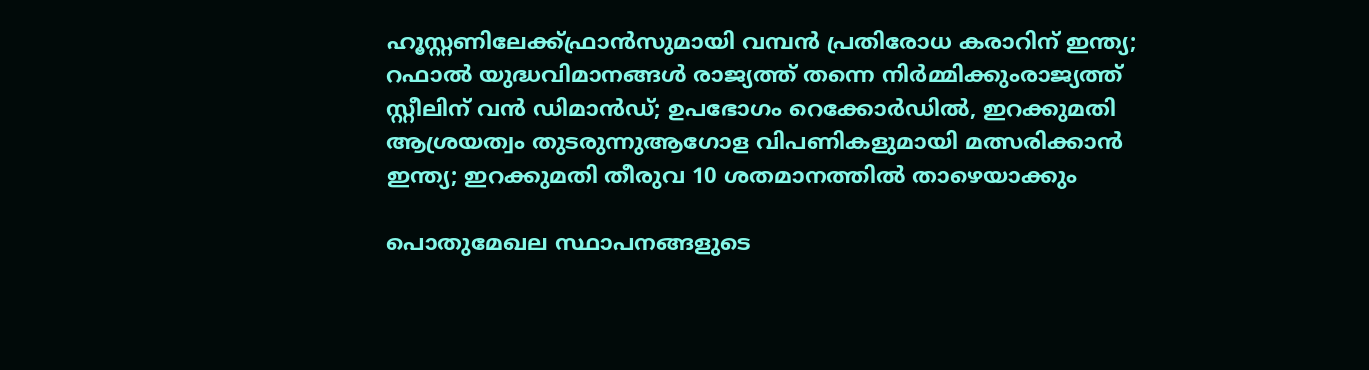ഹൂസ്റ്റണിലേക്ക്ഫ്രാൻസുമായി വമ്പന്‍ പ്രതിരോധ കരാറിന് ഇന്ത്യ; റഫാല്‍ യുദ്ധവിമാനങ്ങള്‍ രാജ്യത്ത് തന്നെ നിര്‍മ്മിക്കുംരാജ്യത്ത് സ്റ്റീലിന് വൻ ഡിമാൻഡ്; ഉപഭോഗം റെക്കോർഡിൽ, ഇറക്കുമതി ആശ്രയത്വം തുടരുന്നുആഗോള വിപണികളുമായി മത്സരിക്കാൻ ഇന്ത്യ; ഇറക്കുമതി തീരുവ 10 ശതമാനത്തിൽ താഴെയാക്കും

പൊതുമേഖല സ്ഥാപനങ്ങളുടെ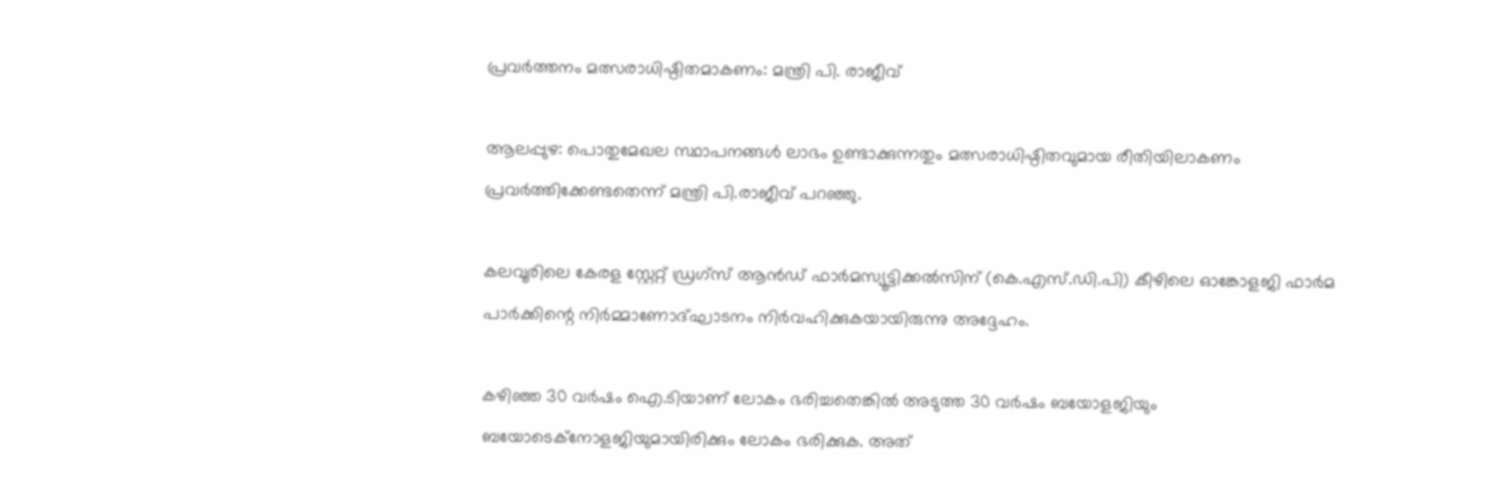പ്രവർത്തനം മത്സരാധിഷ്ഠിതമാകണം: മന്ത്രി പി. രാജീവ്

ആലപ്പുഴ: പൊതുമേഖല സ്ഥാപനങ്ങൾ ലാഭം ഉണ്ടാക്കുന്നതും മത്സരാധിഷ്ഠിതവുമായ രീതിയിലാകണം പ്രവർത്തിക്കേണ്ടതെന്ന് മന്ത്രി പി.രാജീവ് പറഞ്ഞു.

കലവൂരിലെ കേരള സ്റ്റേറ്റ് ഡ്രഗ്സ് ആൻഡ് ഫാർമസ്യൂട്ടിക്കൽസിന് (കെ.എസ്.ഡി.പി) കീഴിലെ ഓങ്കോളജി ഫാർമ പാർക്കിന്റെ നിർമ്മാണോദ്ഘാടനം നിർവഹിക്കുകയായിരുന്നു അദ്ദേഹം.

കഴിഞ്ഞ 30 വർഷം ഐ.ടിയാണ് ലോകം ഭരിച്ചതെങ്കിൽ അടുത്ത 30 വർഷം ബയോളജിയും ബയോടെക്‌നോളജിയുമായിരിക്കും ലോകം ഭരിക്കുക. അത്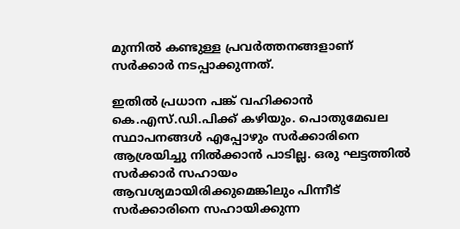മുന്നിൽ കണ്ടുള്ള പ്രവർത്തനങ്ങളാണ് സർക്കാർ നടപ്പാക്കുന്നത്.

ഇതിൽ പ്രധാന പങ്ക് വഹിക്കാൻ കെ.എസ്.ഡി.പിക്ക് കഴിയും. പൊതുമേഖല സ്ഥാപനങ്ങൾ എപ്പോഴും സർക്കാരിനെ ആശ്രയിച്ചു നിൽക്കാൻ പാടില്ല. ഒരു ഘട്ടത്തിൽ സർക്കാർ സഹായം ആവശ്യമായിരിക്കുമെങ്കിലും പിന്നീട് സർക്കാരിനെ സഹായിക്കുന്ന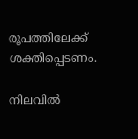രൂപത്തിലേക്ക് ശക്തിപ്പെടണം.

നിലവിൽ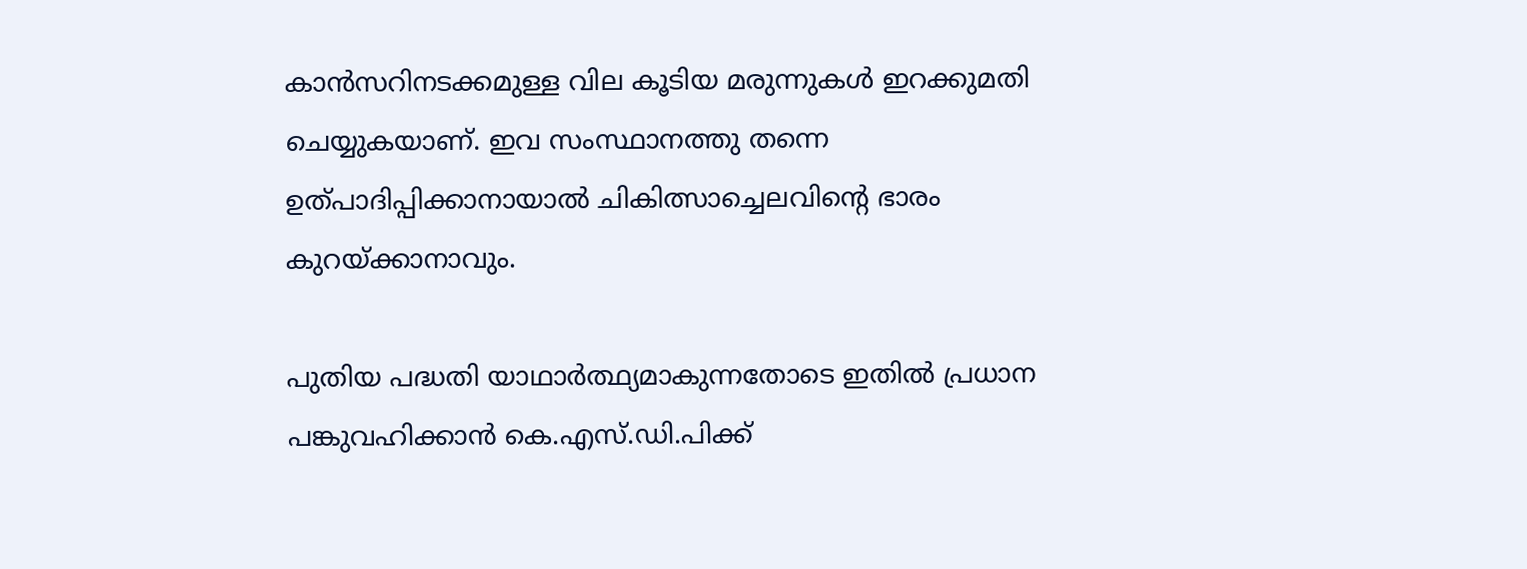കാൻസറിനടക്കമുള്ള വില കൂടിയ മരുന്നുകൾ ഇറക്കുമതി ചെയ്യുകയാണ്. ഇവ സംസ്ഥാനത്തു തന്നെ ഉത്പാദിപ്പിക്കാനായാൽ ചികിത്സാച്ചെലവിന്റെ ഭാരം കുറയ്ക്കാനാവും.

പുതിയ പദ്ധതി യാഥാർത്ഥ്യമാകുന്നതോടെ ഇതിൽ പ്രധാന പങ്കുവഹിക്കാൻ കെ.എസ്.ഡി.പിക്ക്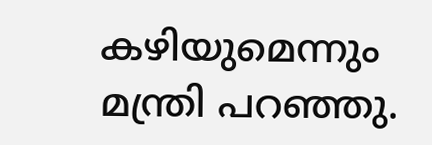കഴിയുമെന്നും മന്ത്രി പറഞ്ഞു.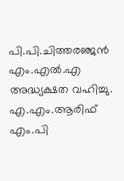പി.പി.ചിത്തരഞ്ജൻ എം.എൽ.എ അദ്ധ്യക്ഷത വഹിച്ചു. എ.എം.ആരിഫ് എം.പി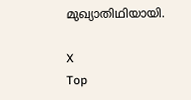മുഖ്യാതിഥിയായി.

X
Top